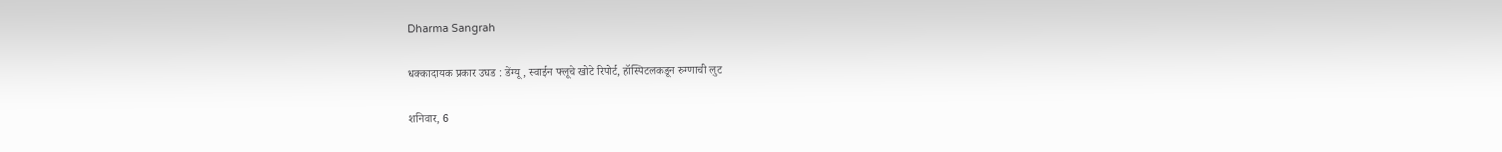Dharma Sangrah

धक्कादायक प्रकार उघड : डेंग्यू, स्वाईन फ्लूचे खोटे रिपोर्ट, हॉस्पिटलकडून रुग्णाची लुट

शनिवार, 6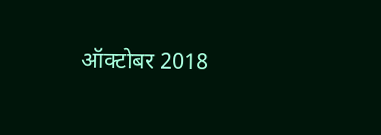ऑक्टोबर 2018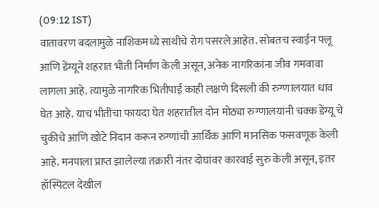(09:12 IST)
वातावरण बदलामुळे नाशिकमध्ये साथीचे रोग पसरले आहेत. सोबतच स्वाईन फ्लू आणि डेंग्यूने शहरात भीती निर्माण केली असून, अनेक नागरिकांना जीव गमवावा लागला आहे. त्यामुळे नागरिक भितीपाई काही लक्षणे दिसली की रुग्णालयात धाव घेत आहे. याच भीतीचा फायदा घेत शहरातील दोन मोठ्या रुग्णालयांनी चक्क डेंग्यू चे चुकीचे आणि खोटे निदान करून रुग्णांची आर्थिक आणि मानसिक फसवणूक केली आहे. मनपाला प्राप्त झालेल्या तक्रारी नंतर दोघांवर कारवाई सुरु केली असून, इतर हॉस्पिटल देखील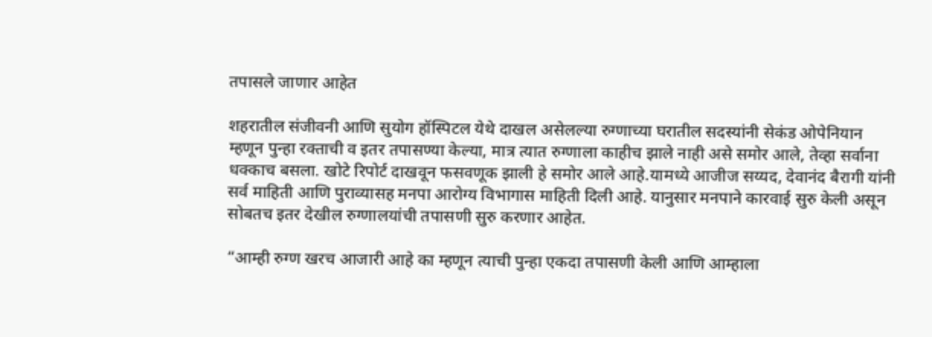तपासले जाणार आहेत

शहरातील संजीवनी आणि सुयोग हॉस्पिटल येथे दाखल असेलल्या रुग्णाच्या घरातील सदस्यांनी सेकंड ओपेनियान म्हणून पुन्हा रक्ताची व इतर तपासण्या केल्या, मात्र त्यात रुग्णाला काहीच झाले नाही असे समोर आले, तेव्हा सर्वाना धक्काच बसला. खोटे रिपोर्ट दाखवून फसवणूक झाली हे समोर आले आहे.यामध्ये आजीज सय्यद, देवानंद बैरागी यांनी सर्व माहिती आणि पुराव्यासह मनपा आरोग्य विभागास माहिती दिली आहे. यानुसार मनपाने कारवाई सुरु केली असून सोबतच इतर देखील रुग्णालयांची तपासणी सुरु करणार आहेत.

“आम्ही रुग्ण खरच आजारी आहे का म्हणून त्याची पुन्हा एकदा तपासणी केली आणि आम्हाला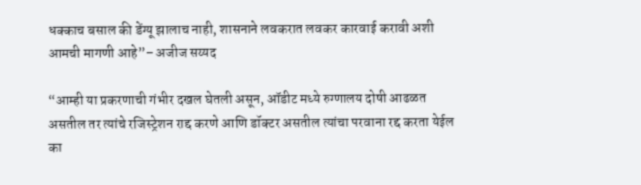धक्काच बसाल की डेंग्यू झालाच नाही, शासनाने लवकरात लवकर कारवाई करावी अशी आमची मागणी आहे”– अजीज सय्यद

“आम्ही या प्रकरणाची गंभीर दखल घेतली असून, ऑडीट मध्ये रुग्णालय दोषी आढळत असतील तर त्यांचे रजिस्ट्रेशन राद्द करणे आणि डॉक्टर असतील त्यांचा परवाना रद्द करता येईल का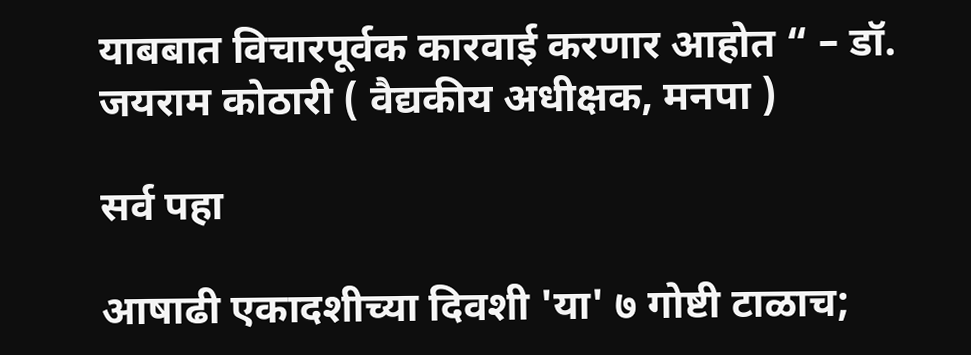याबबात विचारपूर्वक कारवाई करणार आहोत “ – डॉ. जयराम कोठारी ( वैद्यकीय अधीक्षक, मनपा )

सर्व पहा

आषाढी एकादशीच्या दिवशी 'या' ७ गोष्टी टाळाच;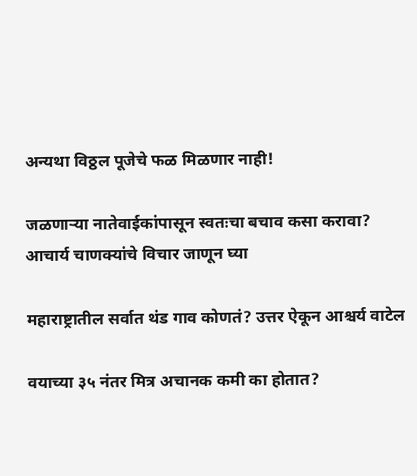अन्यथा विठ्ठल पूजेचे फळ मिळणार नाही!

जळणाऱ्या नातेवाईकांपासून स्वतःचा बचाव कसा करावा? आचार्य चाणक्यांचे विचार जाणून घ्या

महाराष्ट्रातील सर्वात थंड गाव कोणतं? उत्तर ऐकून आश्चर्य वाटेल

वयाच्या ३५ नंतर मित्र अचानक कमी का होतात?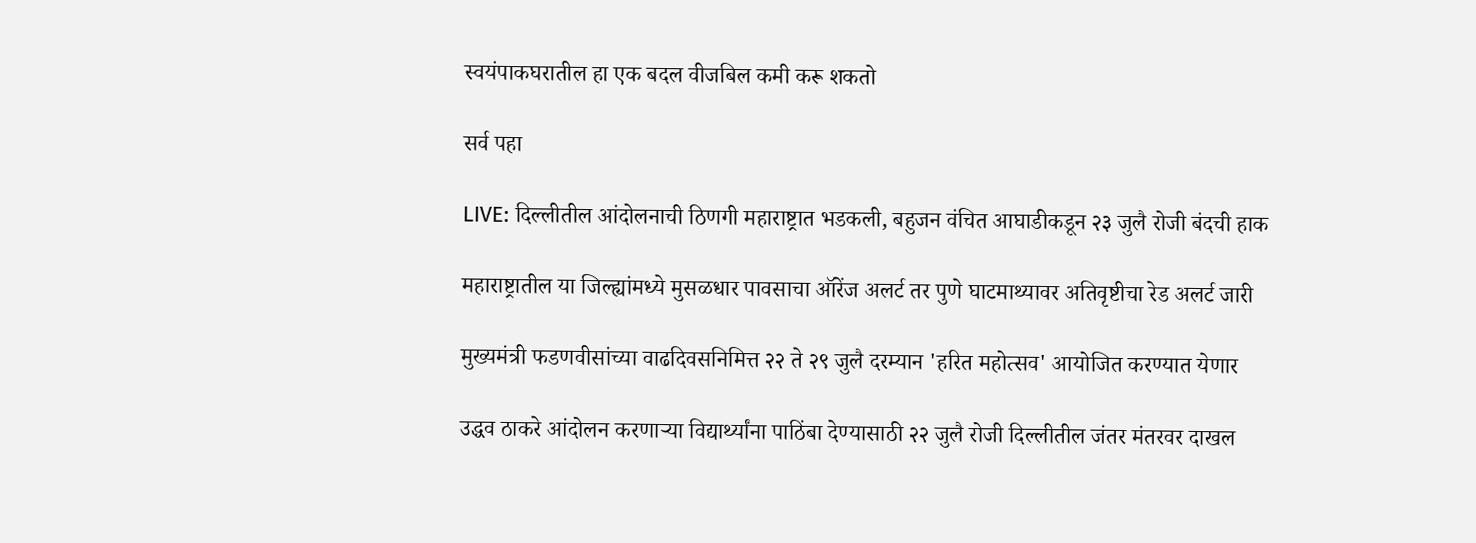स्वयंपाकघरातील हा एक बदल वीजबिल कमी करू शकतो

सर्व पहा

LIVE: दिल्लीतील आंदोलनाची ठिणगी महाराष्ट्रात भडकली, बहुजन वंचित आघाडीकडून २३ जुलै रोजी बंदची हाक

महाराष्ट्रातील या जिल्ह्यांमध्ये मुसळधार पावसाचा ऑरेंज अलर्ट तर पुणे घाटमाथ्यावर अतिवृष्टीचा रेड अलर्ट जारी

मुख्यमंत्री फडणवीसांच्या वाढदिवसनिमित्त २२ ते २९ जुलै दरम्यान 'हरित महोत्सव' आयोजित करण्यात येणार

उद्धव ठाकरे आंदोलन करणाऱ्या विद्यार्थ्यांना पाठिंबा देण्यासाठी २२ जुलै रोजी दिल्लीतील जंतर मंतरवर दाखल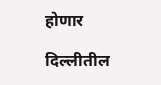होणार

दिल्लीतील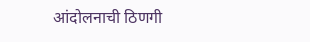आंदोलनाची ठिणगी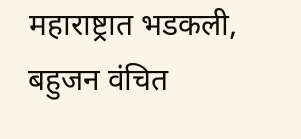महाराष्ट्रात भडकली, बहुजन वंचित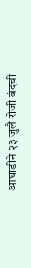आघाडीने २३ जुलै रोजी बंदची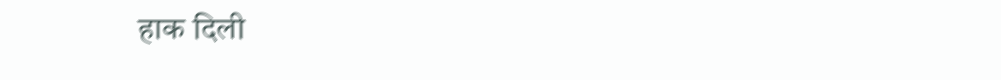हाक दिली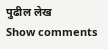पुढील लेख
Show comments